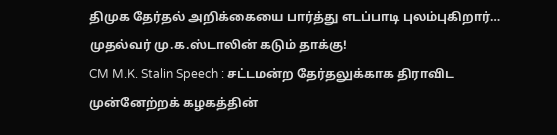திமுக தேர்தல் அறிக்கையை பார்த்து எடப்பாடி புலம்புகிறார்… முதல்வர் மு.க.ஸ்டாலின் கடும் தாக்கு!
CM M.K. Stalin Speech : சட்டமன்ற தேர்தலுக்காக திராவிட முன்னேற்றக் கழகத்தின்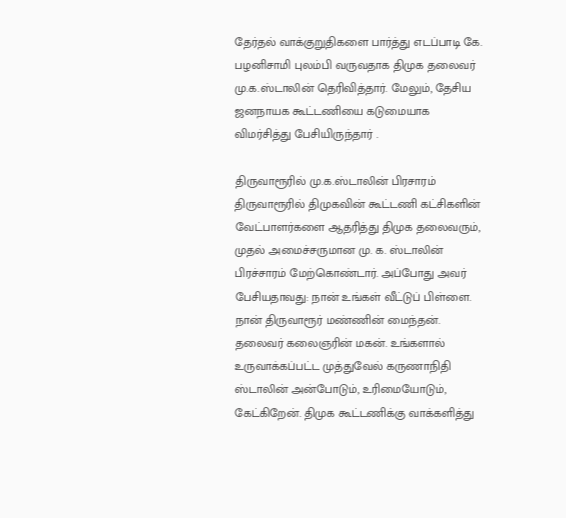தேர்தல் வாக்குறுதிகளை பார்த்து எடப்பாடி கே. பழனிசாமி புலம்பி வருவதாக திமுக தலைவர் மு.க.ஸ்டாலின் தெரிவித்தார். மேலும், தேசிய ஜனநாயக கூட்டணியை கடுமையாக விமர்சித்து பேசியிருந்தார் .

திருவாரூரில் மு.க.ஸ்டாலின் பிரசாரம்
திருவாரூரில் திமுகவின் கூட்டணி கட்சிகளின் வேட்பாளர்களை ஆதரித்து திமுக தலைவரும், முதல் அமைச்சருமான மு. க. ஸ்டாலின் பிரச்சாரம் மேற்கொண்டார். அப்போது அவர் பேசியதாவது: நான் உங்கள் வீட்டுப் பிள்ளை. நான் திருவாரூர் மண்ணின் மைந்தன். தலைவர் கலைஞரின் மகன். உங்களால் உருவாக்கப்பட்ட முத்துவேல் கருணாநிதி ஸ்டாலின் அன்போடும், உரிமையோடும், கேட்கிறேன். திமுக கூட்டணிக்கு வாக்களித்து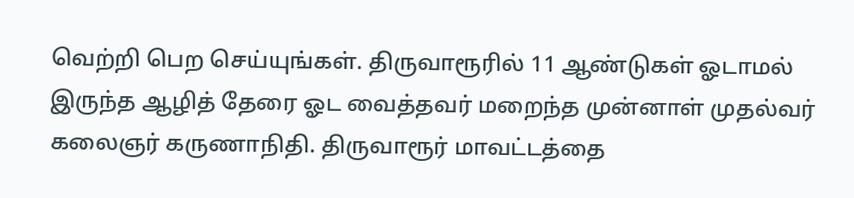வெற்றி பெற செய்யுங்கள். திருவாரூரில் 11 ஆண்டுகள் ஓடாமல் இருந்த ஆழித் தேரை ஓட வைத்தவர் மறைந்த முன்னாள் முதல்வர் கலைஞர் கருணாநிதி. திருவாரூர் மாவட்டத்தை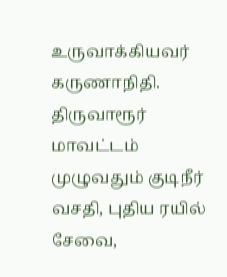உருவாக்கியவர் கருணாநிதி. திருவாரூர் மாவட்டம் முழுவதும் குடிநீர் வசதி, புதிய ரயில் சேவை,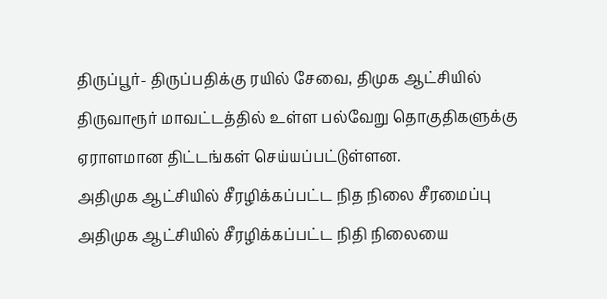திருப்பூர்- திருப்பதிக்கு ரயில் சேவை, திமுக ஆட்சியில் திருவாரூர் மாவட்டத்தில் உள்ள பல்வேறு தொகுதிகளுக்கு ஏராளமான திட்டங்கள் செய்யப்பட்டுள்ளன.
அதிமுக ஆட்சியில் சீரழிக்கப்பட்ட நித நிலை சீரமைப்பு
அதிமுக ஆட்சியில் சீரழிக்கப்பட்ட நிதி நிலையை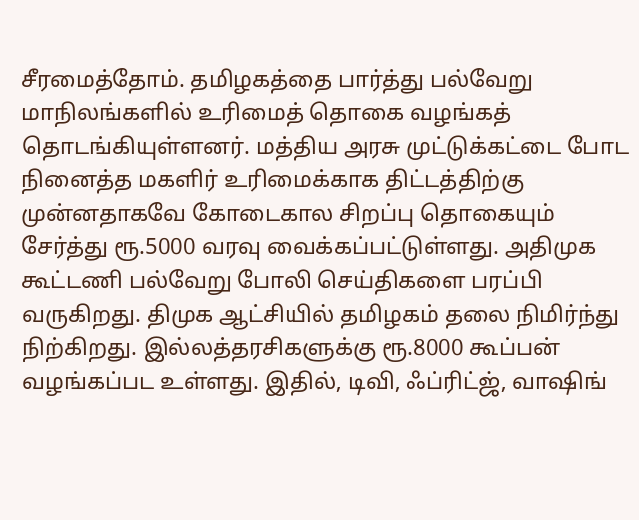சீரமைத்தோம். தமிழகத்தை பார்த்து பல்வேறு மாநிலங்களில் உரிமைத் தொகை வழங்கத் தொடங்கியுள்ளனர். மத்திய அரசு முட்டுக்கட்டை போட நினைத்த மகளிர் உரிமைக்காக திட்டத்திற்கு முன்னதாகவே கோடைகால சிறப்பு தொகையும் சேர்த்து ரூ.5000 வரவு வைக்கப்பட்டுள்ளது. அதிமுக கூட்டணி பல்வேறு போலி செய்திகளை பரப்பி வருகிறது. திமுக ஆட்சியில் தமிழகம் தலை நிமிர்ந்து நிற்கிறது. இல்லத்தரசிகளுக்கு ரூ.8000 கூப்பன் வழங்கப்பட உள்ளது. இதில், டிவி, ஃப்ரிட்ஜ், வாஷிங்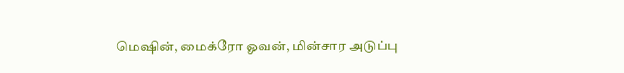மெஷின், மைக்ரோ ஓவன், மின்சார அடுப்பு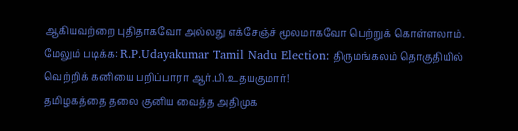ஆகியவற்றை புதிதாகவோ அல்லது எக்சேஞ்ச் மூலமாகவோ பெற்றுக் கொள்ளலாம்.
மேலும் படிக்க: R.P.Udayakumar Tamil Nadu Election: திருமங்கலம் தொகுதியில் வெற்றிக் கனியை பறிப்பாரா ஆர்.பி.உதயகுமார்!
தமிழகத்தை தலை குனிய வைத்த அதிமுக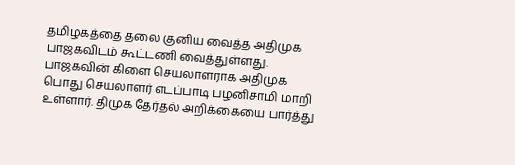தமிழகத்தை தலை குனிய வைத்த அதிமுக பாஜகவிடம் கூட்டணி வைத்துள்ளது. பாஜகவின் கிளை செயலாளராக அதிமுக பொது செயலாளர் எடப்பாடி பழனிசாமி மாறி உள்ளார். திமுக தேர்தல் அறிக்கையை பார்த்து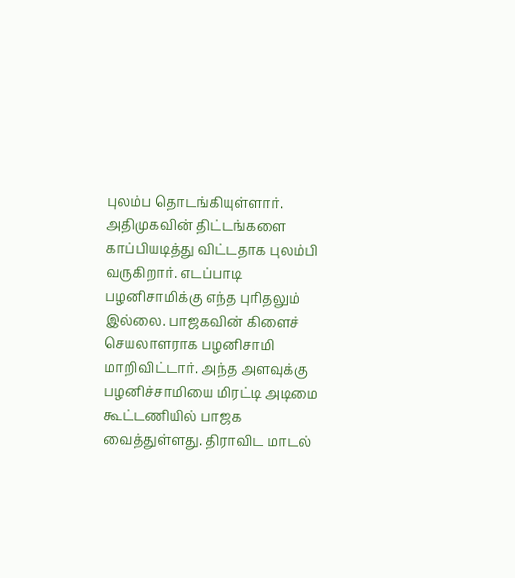புலம்ப தொடங்கியுள்ளார். அதிமுகவின் திட்டங்களை காப்பியடித்து விட்டதாக புலம்பி வருகிறார். எடப்பாடி பழனிசாமிக்கு எந்த புரிதலும் இல்லை. பாஜகவின் கிளைச் செயலாளராக பழனிசாமி மாறிவிட்டார். அந்த அளவுக்கு பழனிச்சாமியை மிரட்டி அடிமை கூட்டணியில் பாஜக வைத்துள்ளது. திராவிட மாடல்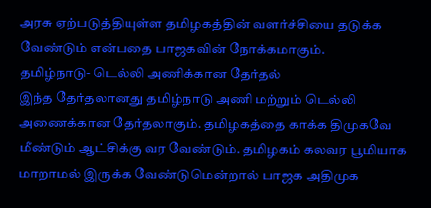அரசு ஏற்படுத்தியுள்ள தமிழகத்தின் வளர்ச்சியை தடுக்க வேண்டும் என்பதை பாஜகவின் நோக்கமாகும்.
தமிழ்நாடு- டெல்லி அணிக்கான தேர்தல்
இந்த தேர்தலானது தமிழ்நாடு அணி மற்றும் டெல்லி அணைக்கான தேர்தலாகும். தமிழகத்தை காக்க திமுகவே மீண்டும் ஆட்சிக்கு வர வேண்டும். தமிழகம் கலவர பூமியாக மாறாமல் இருக்க வேண்டுமென்றால் பாஜக அதிமுக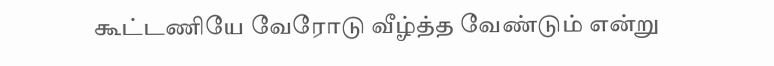கூட்டணியே வேரோடு வீழ்த்த வேண்டும் என்று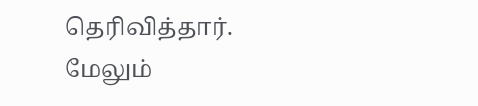தெரிவித்தார்.
மேலும்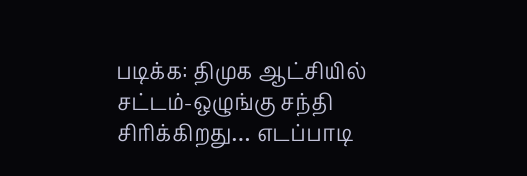படிக்க: திமுக ஆட்சியில் சட்டம்-ஒழுங்கு சந்தி சிரிக்கிறது… எடப்பாடி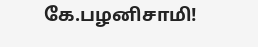கே.பழனிசாமி!